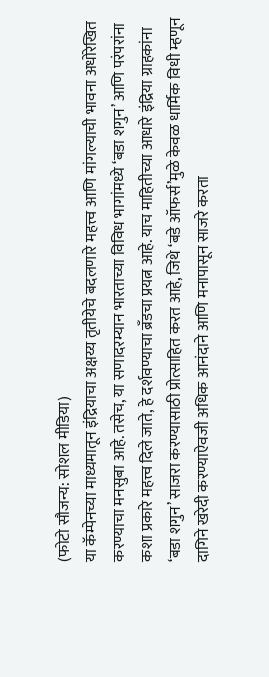(फोटो सौजन्य: सोशल मीडिया)
या कॅम्पेनच्या माध्यमातून इंद्रियाचा अक्षय्य तृतीयेचे बदलणारे महत्त्व आणि मांगल्याची भावना अधोरेखित करण्याचा मनसुबा आहे. तसेच, या सणादरम्यान भारताच्या विविध भागांमध्ये ‘बडा शगुन’ आणि परंपरांना कशा प्रकारे महत्त्व दिले जाते, हे दर्शवण्याचा ब्रँडचा प्रयत्न आहे. याच माहितीच्या आधारे इंद्रिया ग्राहकांना ‘बडा शगुन’ साजरा करण्यासाठी प्रोत्साहित करत आहे, जिथे ‘बडे ऑफर्स’मुळे केवळ धार्मिक विधी म्हणून दागिने खरेदी करण्याऐवजी अधिक आनंदाने आणि मनापासून साजरे करता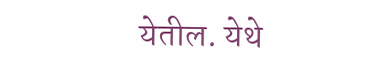येतील. येथे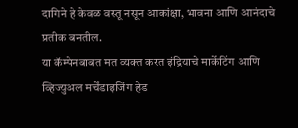दागिने हे केवळ वस्तू नसून आकांक्षा, भावना आणि आनंदाचे प्रतीक बनतील.
या कॅम्पेनबाबत मत व्यक्त करत इंद्रियाचे मार्केटिंग आणि व्हिज्युअल मर्चेंडाइजिंग हेड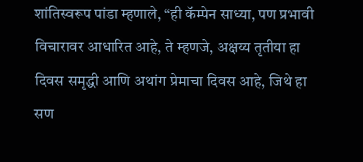शांतिस्वरूप पांडा म्हणाले, “ही कॅम्पेन साध्या, पण प्रभावी विचारावर आधारित आहे, ते म्हणजे, अक्षय्य तृतीया हा दिवस समृद्धी आणि अथांग प्रेमाचा दिवस आहे, जिथे हा सण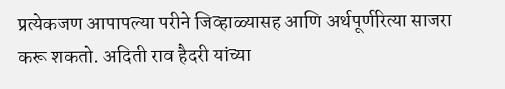प्रत्येकजण आपापल्या परीने जिव्हाळ्यासह आणि अर्थपूर्णरित्या साजरा करू शकतो. अदिती राव हैदरी यांच्या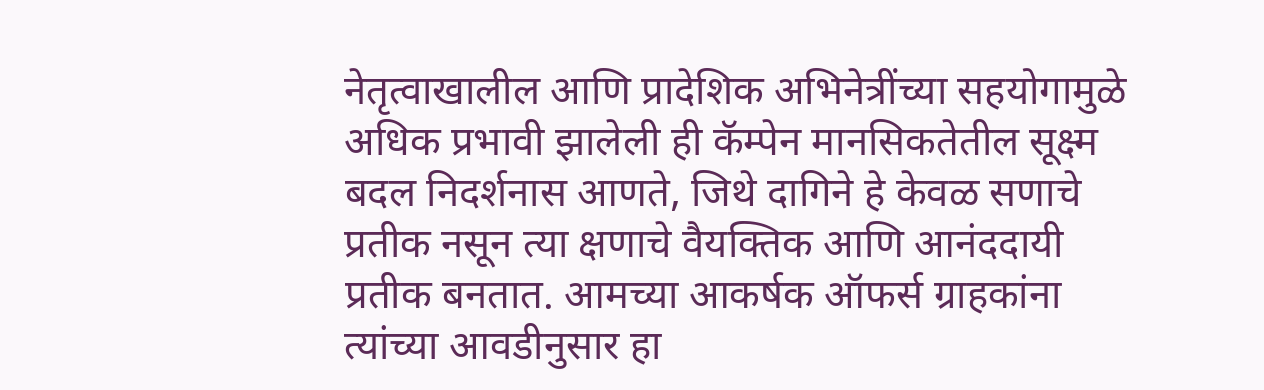नेतृत्वाखालील आणि प्रादेशिक अभिनेत्रींच्या सहयोगामुळे अधिक प्रभावी झालेली ही कॅम्पेन मानसिकतेतील सूक्ष्म बदल निदर्शनास आणते, जिथे दागिने हे केवळ सणाचे प्रतीक नसून त्या क्षणाचे वैयक्तिक आणि आनंददायी प्रतीक बनतात. आमच्या आकर्षक ऑफर्स ग्राहकांना त्यांच्या आवडीनुसार हा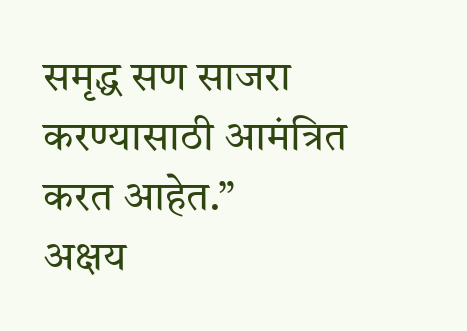समृद्ध सण साजरा करण्यासाठी आमंत्रित करत आहेत.”
अक्षय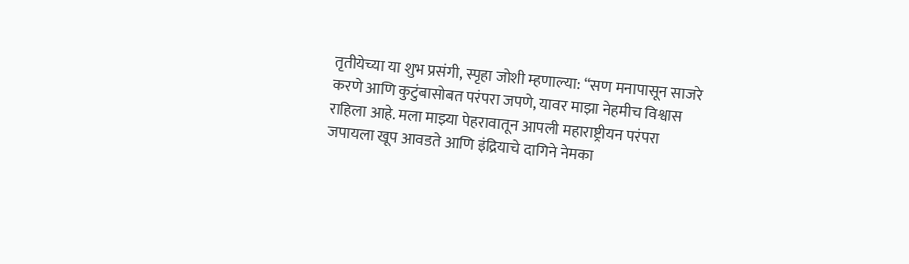तृतीयेच्या या शुभ प्रसंगी, स्पृहा जोशी म्हणाल्या: “सण मनापासून साजरे करणे आणि कुटुंबासोबत परंपरा जपणे, यावर माझा नेहमीच विश्वास राहिला आहे. मला माझ्या पेहरावातून आपली महाराष्ट्रीयन परंपरा जपायला खूप आवडते आणि इंद्रियाचे दागिने नेमका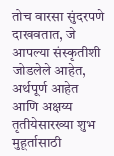तोच वारसा सुंदरपणे दाखवतात, जे आपल्या संस्कृतीशी जोडलेले आहेत, अर्थपूर्ण आहेत आणि अक्षय्य तृतीयेसारख्या शुभ मुहूर्तासाठी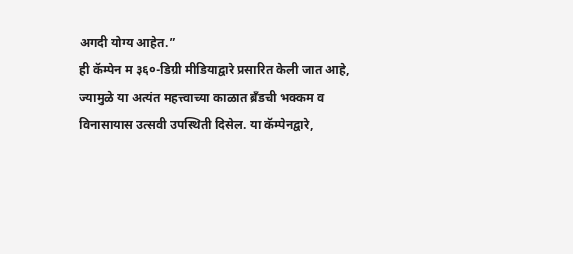अगदी योग्य आहेत.”
ही कॅम्पेन म ३६०-डिग्री मीडियाद्वारे प्रसारित केली जात आहे, ज्यामुळे या अत्यंत महत्त्वाच्या काळात ब्रँडची भक्कम व विनासायास उत्सवी उपस्थिती दिसेल. या कॅम्पेनद्वारे,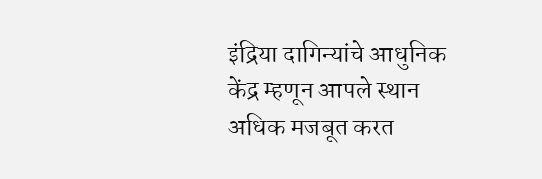इंद्रिया दागिन्यांचे आधुनिक केंद्र म्हणून आपले स्थान अधिक मजबूत करत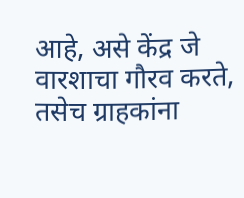आहे, असे केंद्र जे वारशाचा गौरव करते, तसेच ग्राहकांना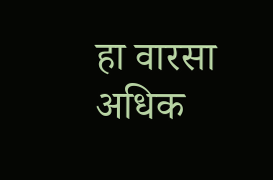हा वारसा अधिक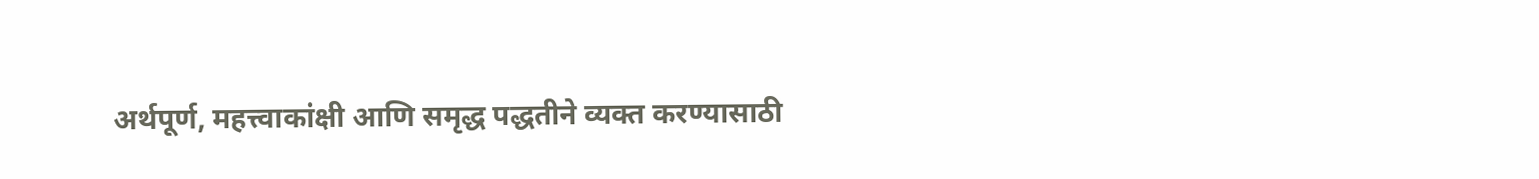अर्थपूर्ण, महत्त्वाकांक्षी आणि समृद्ध पद्धतीने व्यक्त करण्यासाठी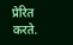प्रेरित करते.